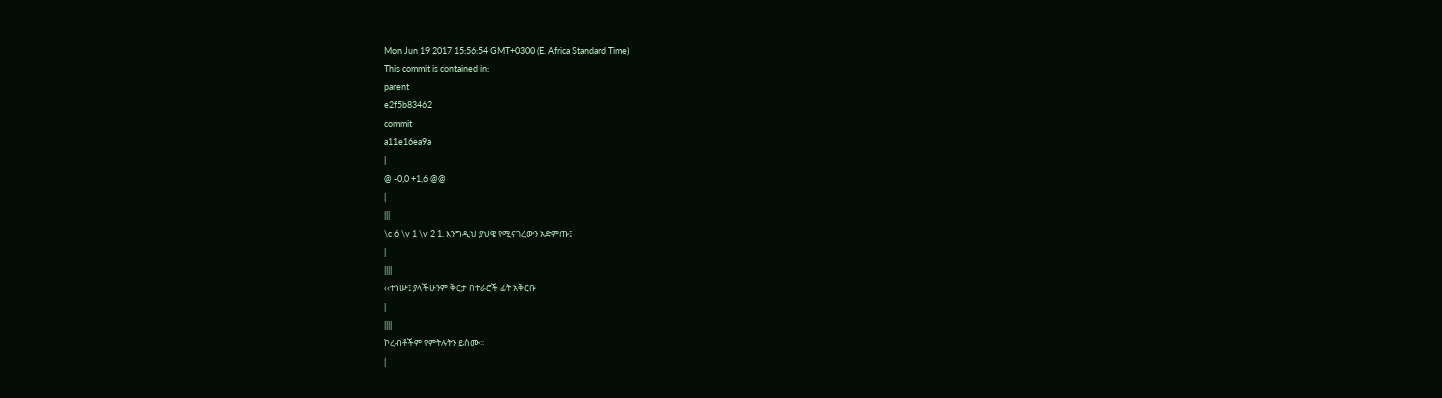Mon Jun 19 2017 15:56:54 GMT+0300 (E. Africa Standard Time)
This commit is contained in:
parent
e2f5b83462
commit
a11e16ea9a
|
@ -0,0 +1,6 @@
|
|||
\c 6 \v 1 \v 2 1. እንግዲህ ያህዌ የሚናገረውን አድምጡ፤
|
||||
‹‹ተነሡ፤ ያላችሁንም ቅርታ በተራሮች ፊት አቅርቡ
|
||||
ኮረብቶችም የምትሉትን ይስሙ፡፡
|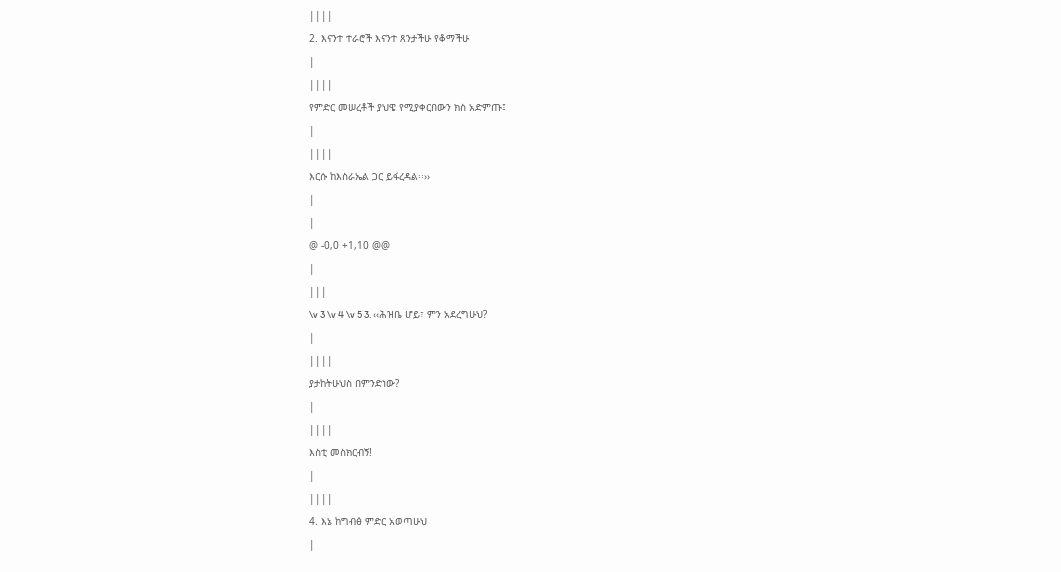||||
2. እናንተ ተራሮች እናንተ ጸንታችሁ የቆማችሁ
|
||||
የምድር መሠረቶች ያህዌ የሚያቀርበውን ክስ አድምጡ፤
|
||||
እርሱ ከእስራኤል ጋር ይፋረዳል፡፡››
|
|
@ -0,0 +1,10 @@
|
|||
\v 3 \v 4 \v 5 3. ‹‹ሕዝቤ ሆይ፣ ምን አደረግሁህ?
|
||||
ያታከትሁህስ በምንድነው?
|
||||
እስቲ መስክርብኝ!
|
||||
4. እኔ ከግብፅ ምድር አወጣሁህ
|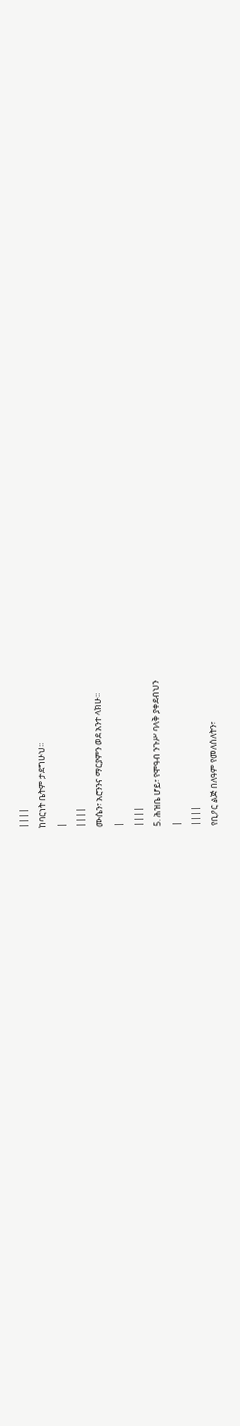||||
ከባርነት ቤትም ታደግሁህ፡፡
|
||||
ሙሴን፣ አሮንንና ማርያምን ወደ አንተ ላክሁ፡፡
|
||||
5. ሕዝቤ ሆይ፣ የሞዓብ ንጉሥ ባላቅ ያቀደብህን
|
||||
የቢዖር ልጅ በለዓም የመለሰለትን፣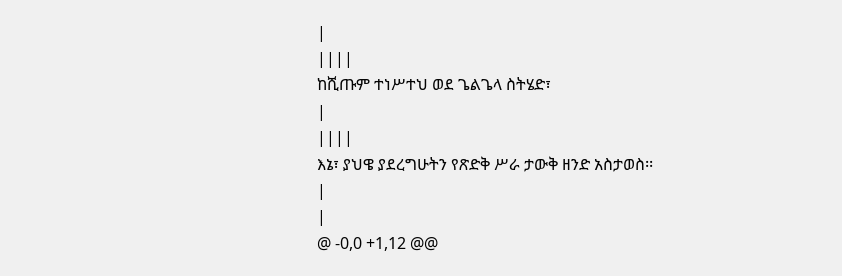|
||||
ከሺጡም ተነሥተህ ወደ ጌልጌላ ስትሄድ፣
|
||||
እኔ፣ ያህዌ ያደረግሁትን የጽድቅ ሥራ ታውቅ ዘንድ አስታወስ፡፡
|
|
@ -0,0 +1,12 @@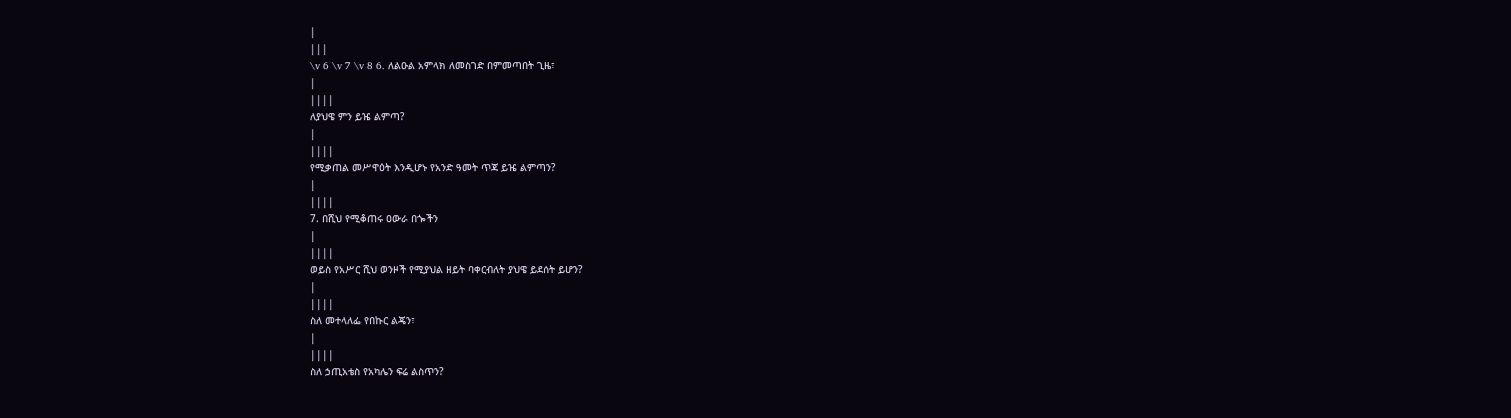|
|||
\v 6 \v 7 \v 8 6. ለልዑል አምላክ ለመስገድ በምመጣበት ጊዜ፣
|
||||
ለያህዌ ምን ይዤ ልምጣ?
|
||||
የሚቃጠል መሥዋዕት እንዲሆኑ የአንድ ዓመት ጥጃ ይዤ ልምጣን?
|
||||
7. በሺህ የሚቆጠሩ ዐውራ በጐችን
|
||||
ወይስ የአሥር ሺህ ወንዞች የሚያህል ዘይት ባቀርብለት ያህዌ ይደሰት ይሆን?
|
||||
ስለ መተላለፌ የበኩር ልጄን፣
|
||||
ስለ ኃጢአቴስ የአካሌን ፍሬ ልስጥን?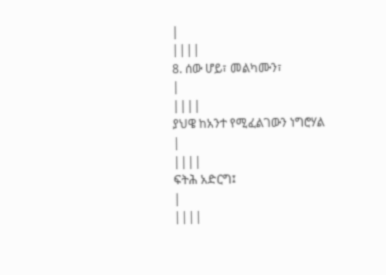|
||||
8. ሰው ሆይ፣ መልካሙን፣
|
||||
ያህዌ ከአንተ የሚፈልገውን ነግሮሃል
|
||||
ፍትሕ አድርግ፤
|
||||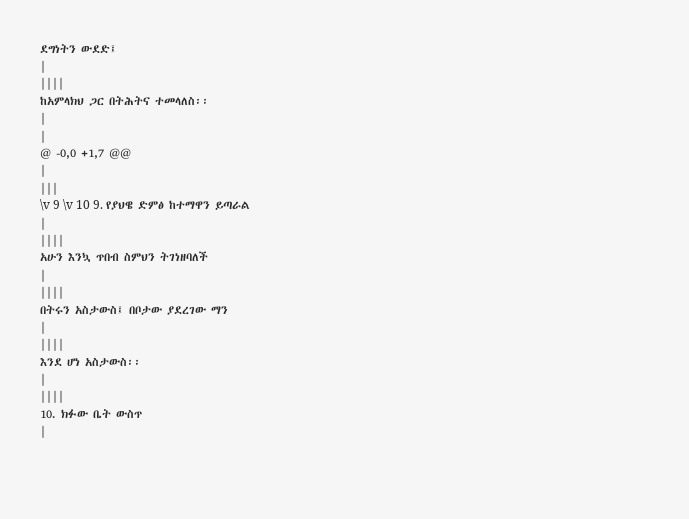ደግነትን ውደድ፤
|
||||
ከአምላክህ ጋር በትሕትና ተመላለስ፡፡
|
|
@ -0,0 +1,7 @@
|
|||
\v 9 \v 10 9. የያህዌ ድምፅ ከተማዋን ይጣራል
|
||||
አሁን እንኳ ጥበብ ስምህን ትገነዘባለች
|
||||
በትሩን አስታውስ፤ በቦታው ያደረገው ማን
|
||||
እንደ ሆነ አስታውስ፡፡
|
||||
10. ክፉው ቤት ውስጥ
|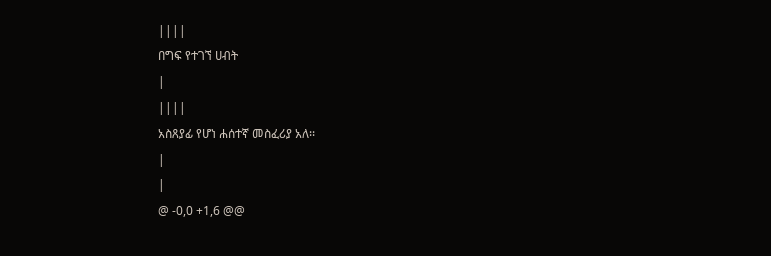||||
በግፍ የተገኘ ሀብት
|
||||
አስጸያፊ የሆነ ሐሰተኛ መስፈሪያ አለ፡፡
|
|
@ -0,0 +1,6 @@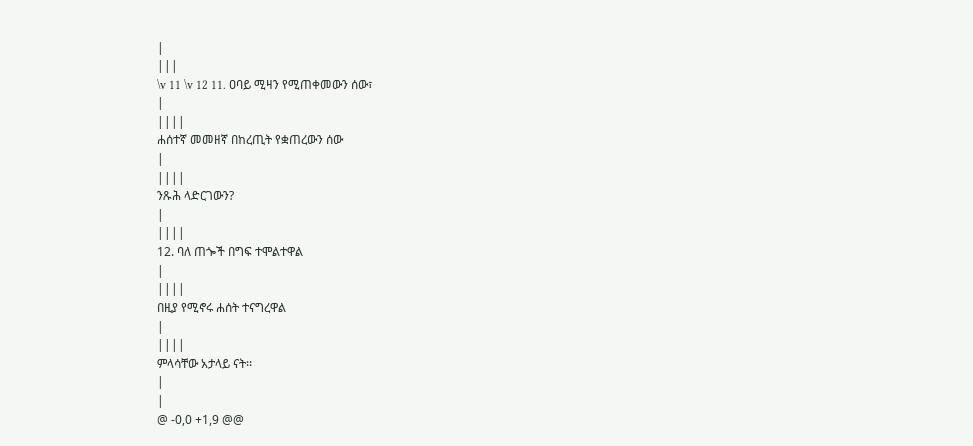|
|||
\v 11 \v 12 11. ዐባይ ሚዛን የሚጠቀመውን ሰው፣
|
||||
ሐሰተኛ መመዘኛ በከረጢት የቋጠረውን ሰው
|
||||
ንጹሕ ላድርገውን?
|
||||
12. ባለ ጠጐች በግፍ ተሞልተዋል
|
||||
በዚያ የሚኖሩ ሐሰት ተናግረዋል
|
||||
ምላሳቸው አታላይ ናት፡፡
|
|
@ -0,0 +1,9 @@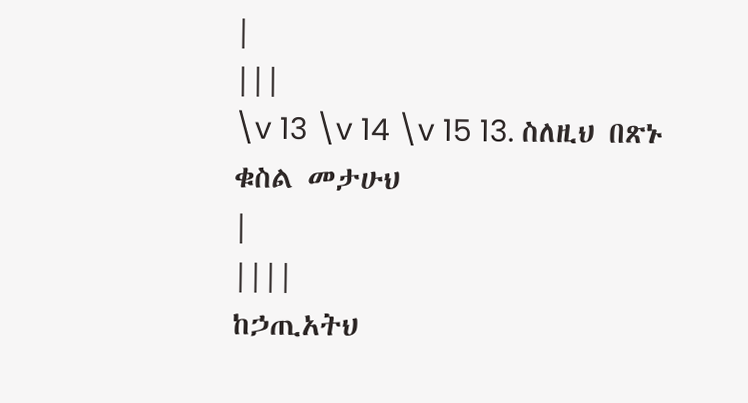|
|||
\v 13 \v 14 \v 15 13. ስለዚህ በጽኑ ቁስል መታሁህ
|
||||
ከኃጢአትህ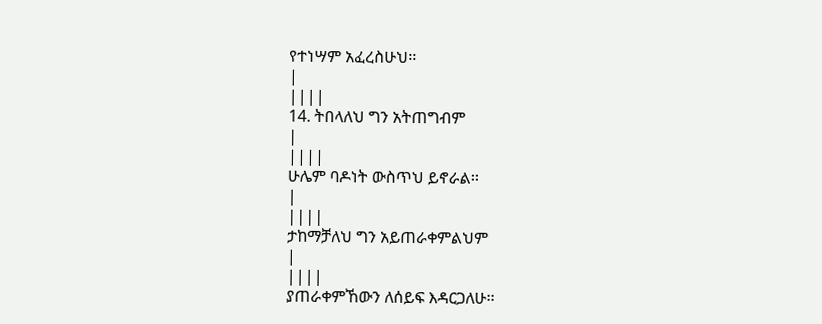የተነሣም አፈረስሁህ፡፡
|
||||
14. ትበላለህ ግን አትጠግብም
|
||||
ሁሌም ባዶነት ውስጥህ ይኖራል፡፡
|
||||
ታከማቻለህ ግን አይጠራቀምልህም
|
||||
ያጠራቀምኸውን ለሰይፍ እዳርጋለሁ፡፡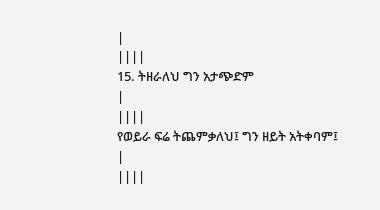|
||||
15. ትዘራለህ ግን አታጭድም
|
||||
የወይራ ፍሬ ትጨምቃለህ፤ ግን ዘይት አትቀባም፤
|
||||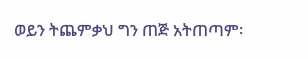ወይን ትጨምቃህ ግን ጠጅ አትጠጣም፡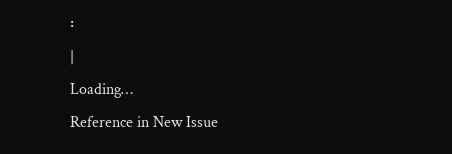፡
|
Loading…
Reference in New Issue